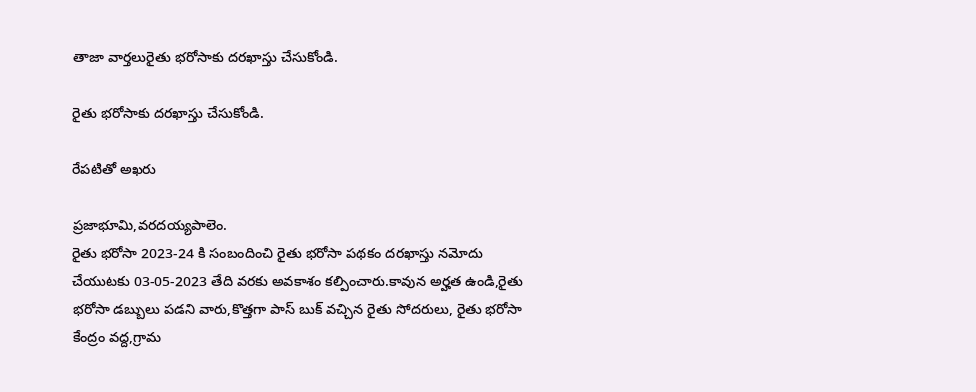తాజా వార్తలురైతు భరోసాకు దరఖాస్తు చేసుకోండి.

రైతు భరోసాకు దరఖాస్తు చేసుకోండి.

రేపటితో అఖరు

ప్రజాభూమి,వరదయ్యపాలెం.
రైతు భరోసా 2023-24 కి సంబందించి రైతు భరోసా పథకం దరఖాస్తు నమోదు చేయుటకు 03-05-2023 తేది వరకు అవకాశం కల్పించారు.కావున అర్హత ఉండి,రైతు భరోసా డబ్బులు పడని వారు,కొత్తగా పాస్ బుక్ వచ్చిన రైతు సోదరులు, రైతు భరోసా కేంద్రం వద్ద,గ్రామ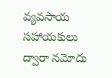వ్యవసాయ సహాయకులు ద్వారా నమోదు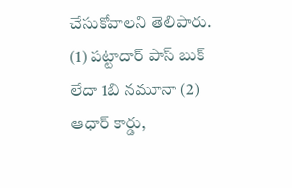చేసుకోవాలని తెలిపారు.
(1) పట్టాదార్ పాస్ బుక్ లేదా 1బి నమూనా (2) ఆధార్ కార్డు,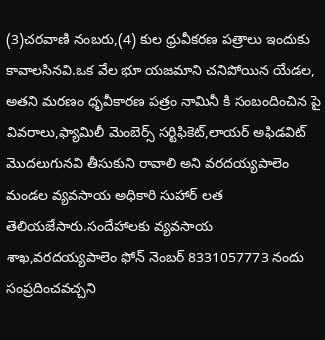(3)చరవాణి నంబరు,(4) కుల ధ్రువీకరణ పత్రాలు ఇందుకు కావాలసినవి.ఒక వేల భూ యజమాని చనిపోయిన యేడల, అతని మరణం ధృవీకారణ పత్రం నామినీ కి సంబందించిన పై వివరాలు,ఫ్యామిలీ మెంబెర్స్ సర్టిఫికెట్,లాయర్ అఫిడవిట్ మొదలుగునవి తీసుకుని రావాలి అని వరదయ్యపాలెం మండల వ్యవసాయ అధికారి సుహార్ లత తెలియజేసారు.సందేహాలకు వ్యవసాయ శాఖ,వరదయ్యపాలెం ఫోన్ నెంబర్ 8331057773 నందు సంప్రదించవచ్చని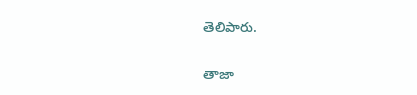తెలిపారు.

తాజా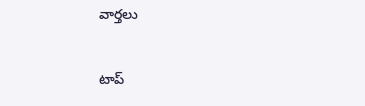వార్తలు

టాప్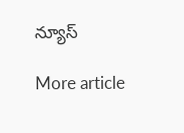న్యూస్

More article